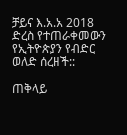ቻይና እ.አ.አ 2018 ድረስ የተጠራቀመውን የኢትዮጵያን የብድር ወለድ ሰረዘች::

ጠቅላይ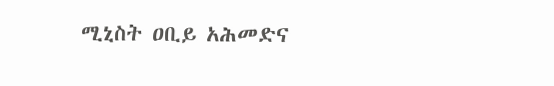ሚኒስት ዐቢይ አሕመድና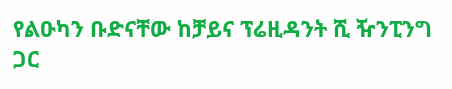የልዑካን ቡድናቸው ከቻይና ፕሬዚዳንት ሺ ዥንፒንግ ጋር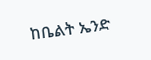ከቤልት ኤንድ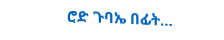ሮድ ጉባኤ በፊት…